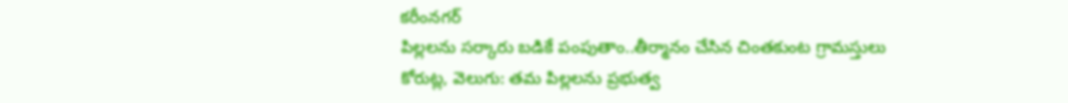కరీంనగర్
పిల్లలను సర్కారు బడికే పంపుతాం..తీర్మానం చేసిన చింతకుంట గ్రామస్తులు
కోరుట్ల, వెలుగు: తమ పిల్లలను ప్రభుత్వ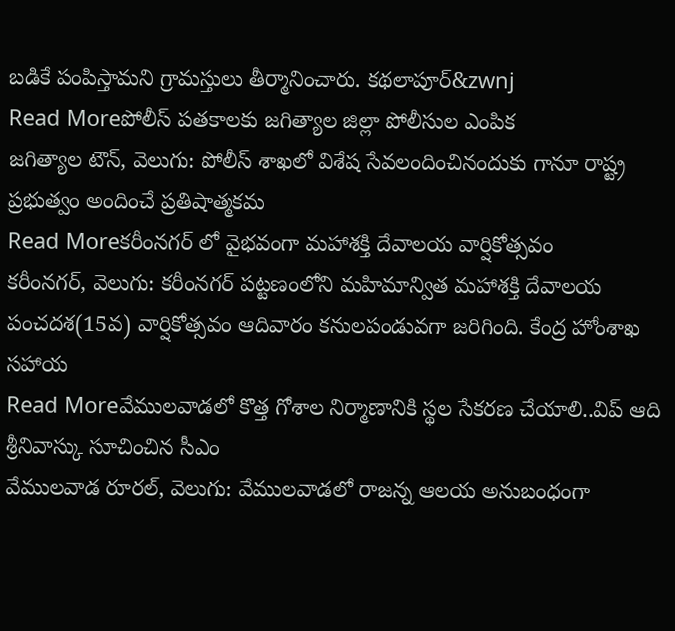బడికే పంపిస్తామని గ్రామస్తులు తీర్మానించారు. కథలాపూర్&zwnj
Read Moreపోలీస్ పతకాలకు జగిత్యాల జిల్లా పోలీసుల ఎంపిక
జగిత్యాల టౌన్, వెలుగు: పోలీస్ శాఖలో విశేష సేవలందించినందుకు గానూ రాష్ట్ర ప్రభుత్వం అందించే ప్రతిషాత్మకమ
Read Moreకరీంనగర్ లో వైభవంగా మహాశక్తి దేవాలయ వార్షికోత్సవం
కరీంనగర్, వెలుగు: కరీంనగర్ పట్టణంలోని మహిమాన్విత మహాశక్తి దేవాలయ పంచదశ(15వ) వార్షికోత్సవం ఆదివారం కనులపండువగా జరిగింది. కేంద్ర హోంశాఖ సహాయ
Read Moreవేములవాడలో కొత్త గోశాల నిర్మాణానికి స్థల సేకరణ చేయాలి..విప్ ఆది శ్రీనివాస్కు సూచించిన సీఎం
వేములవాడ రూరల్, వెలుగు: వేములవాడలో రాజన్న ఆలయ అనుబంధంగా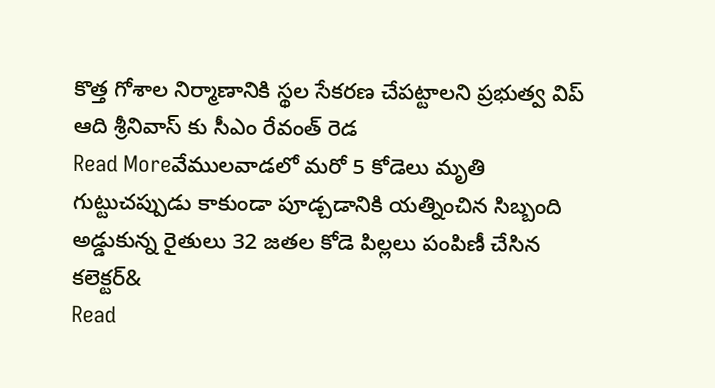కొత్త గోశాల నిర్మాణానికి స్థల సేకరణ చేపట్టాలని ప్రభుత్వ విప్ ఆది శ్రీనివాస్ కు సీఎం రేవంత్ రెడ
Read Moreవేములవాడలో మరో 5 కోడెలు మృతి
గుట్టుచప్పుడు కాకుండా పూడ్చడానికి యత్నించిన సిబ్బంది అడ్డుకున్న రైతులు 32 జతల కోడె పిల్లలు పంపిణీ చేసిన కలెక్టర్&
Read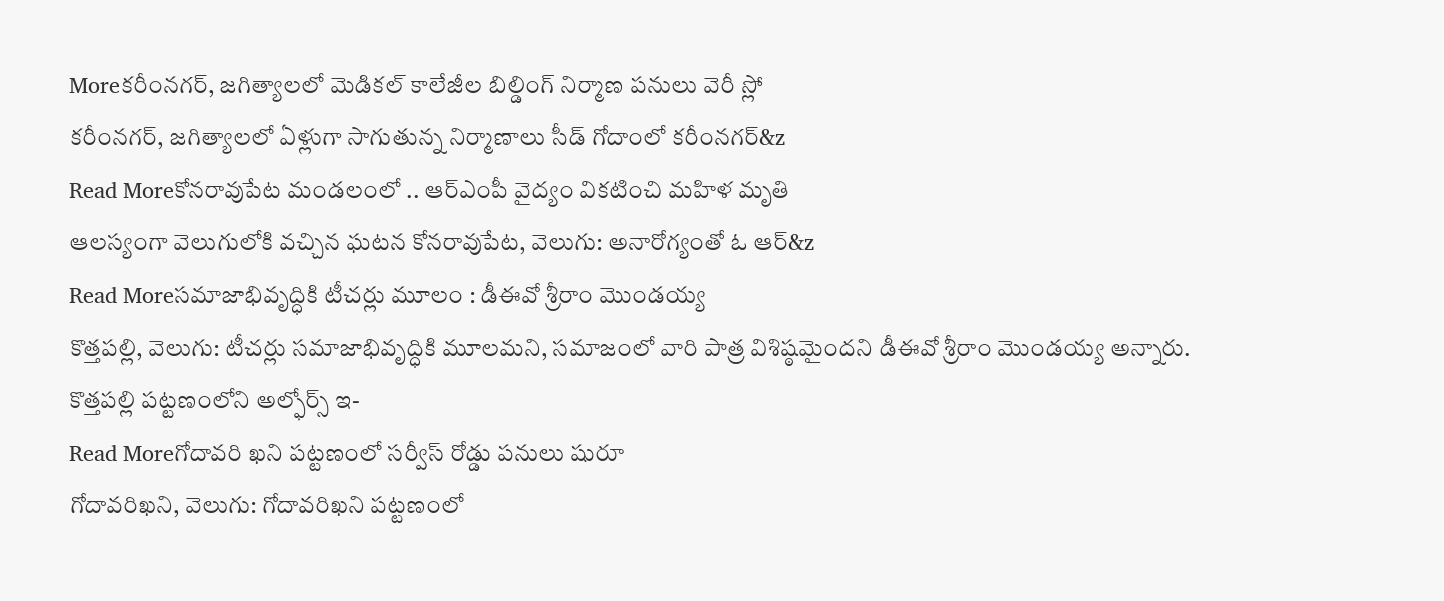Moreకరీంనగర్, జగిత్యాలలో మెడికల్ కాలేజీల బిల్డింగ్ నిర్మాణ పనులు వెరీ స్లో
కరీంనగర్, జగిత్యాలలో ఏళ్లుగా సాగుతున్న నిర్మాణాలు సీడ్ గోదాంలో కరీంనగర్&z
Read Moreకోనరావుపేట మండలంలో .. ఆర్ఎంపీ వైద్యం వికటించి మహిళ మృతి
ఆలస్యంగా వెలుగులోకి వచ్చిన ఘటన కోనరావుపేట, వెలుగు: అనారోగ్యంతో ఓ ఆర్&z
Read Moreసమాజాభివృద్ధికి టీచర్లు మూలం : డీఈవో శ్రీరాం మొండయ్య
కొత్తపల్లి, వెలుగు: టీచర్లు సమాజాభివృద్ధికి మూలమని, సమాజంలో వారి పాత్ర విశిష్ఠమైందని డీఈవో శ్రీరాం మొండయ్య అన్నారు. కొత్తపల్లి పట్టణంలోని అల్ఫోర్స్ ఇ-
Read Moreగోదావరి ఖని పట్టణంలో సర్వీస్ రోడ్డు పనులు షురూ
గోదావరిఖని, వెలుగు: గోదావరిఖని పట్టణంలో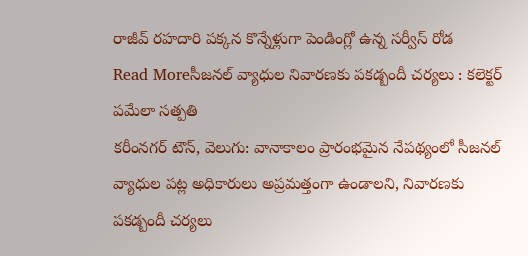రాజీవ్ రహదారి పక్కన కొన్నేళ్లుగా పెండింగ్లో ఉన్న సర్వీస్ రోడ
Read Moreసీజనల్ వ్యాధుల నివారణకు పకడ్బందీ చర్యలు : కలెక్టర్ పమేలా సత్పతి
కరీంనగర్ టౌన్, వెలుగు: వానాకాలం ప్రారంభమైన నేపథ్యంలో సీజనల్ వ్యాధుల పట్ల అధికారులు అప్రమత్తంగా ఉండాలని, నివారణకు పకడ్బందీ చర్యలు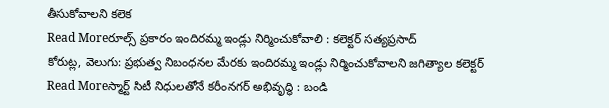తీసుకోవాలని కలెక
Read Moreరూల్స్ ప్రకారం ఇందిరమ్మ ఇండ్లు నిర్మించుకోవాలి : కలెక్టర్ సత్యప్రసాద్
కోరుట్ల, వెలుగు: ప్రభుత్వ నిబంధనల మేరకు ఇందిరమ్మ ఇండ్లు నిర్మించుకోవాలని జగిత్యాల కలెక్టర్
Read Moreస్మార్ట్ సిటీ నిధులతోనే కరీంనగర్ అభివృద్ధి : బండి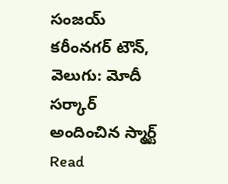సంజయ్
కరీంనగర్ టౌన్, వెలుగు: మోదీ సర్కార్ అందించిన స్మార్ట్
Read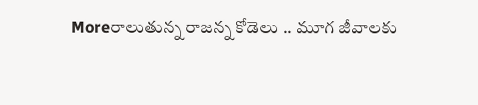Moreరాలుతున్న రాజన్న కోడెలు .. మూగ జీవాలకు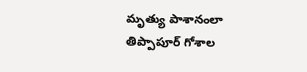మృత్యు పాశానంలా తిప్పాపూర్ గోశాల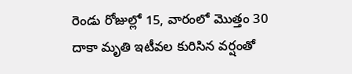రెండు రోజుల్లో 15, వారంలో మొత్తం 30 దాకా మృతి ఇటీవల కురిసిన వర్షంతో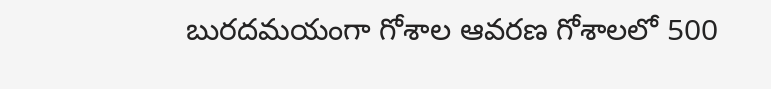బురదమయంగా గోశాల ఆవరణ గోశాలలో 500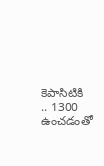కెపాసిటికి .. 1300 ఉంచడంతో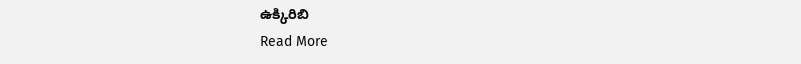ఉక్కిరిబి
Read More